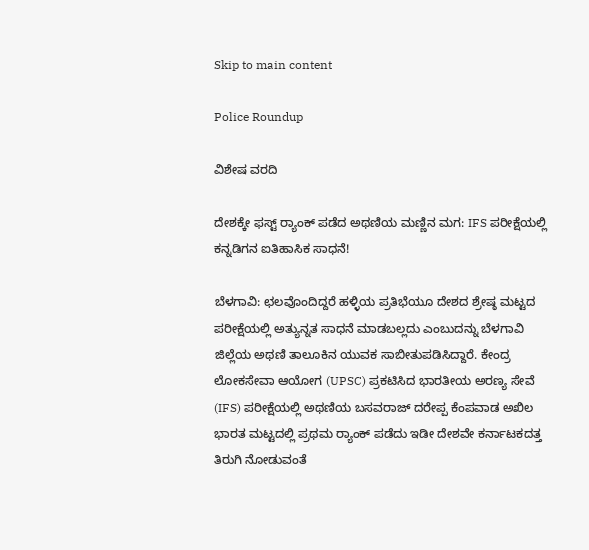Skip to main content

Police Roundup

ವಿಶೇಷ ವರದಿ

ದೇಶಕ್ಕೇ ಫಸ್ಟ್ ರ‍್ಯಾಂಕ್ ಪಡೆದ ಅಥಣಿಯ ಮಣ್ಣಿನ ಮಗ: IFS ಪರೀಕ್ಷೆಯಲ್ಲಿ ಕನ್ನಡಿಗನ ಐತಿಹಾಸಿಕ ಸಾಧನೆ!

ಬೆಳಗಾವಿ: ಛಲವೊಂದಿದ್ದರೆ ಹಳ್ಳಿಯ ಪ್ರತಿಭೆಯೂ ದೇಶದ ಶ್ರೇಷ್ಠ ಮಟ್ಟದ ಪರೀಕ್ಷೆಯಲ್ಲಿ ಅತ್ಯುನ್ನತ ಸಾಧನೆ ಮಾಡಬಲ್ಲದು ಎಂಬುದನ್ನು ಬೆಳಗಾವಿ ಜಿಲ್ಲೆಯ ಅಥಣಿ ತಾಲೂಕಿನ ಯುವಕ ಸಾಬೀತುಪಡಿಸಿದ್ದಾರೆ. ಕೇಂದ್ರ ಲೋಕಸೇವಾ ಆಯೋಗ (UPSC) ಪ್ರಕಟಿಸಿದ ಭಾರತೀಯ ಅರಣ್ಯ ಸೇವೆ (IFS) ಪರೀಕ್ಷೆಯಲ್ಲಿ ಅಥಣಿಯ ಬಸವರಾಜ್ ದರೇಪ್ಪ ಕೆಂಪವಾಡ ಅಖಿಲ ಭಾರತ ಮಟ್ಟದಲ್ಲಿ ಪ್ರಥಮ ರ‍್ಯಾಂಕ್ ಪಡೆದು ಇಡೀ ದೇಶವೇ ಕರ್ನಾಟಕದತ್ತ ತಿರುಗಿ ನೋಡುವಂತೆ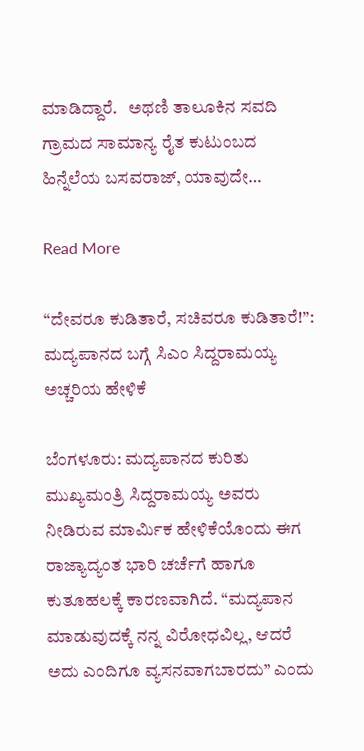ಮಾಡಿದ್ದಾರೆ.   ಅಥಣಿ ತಾಲೂಕಿನ ಸವದಿ ಗ್ರಾಮದ ಸಾಮಾನ್ಯ ರೈತ ಕುಟುಂಬದ ಹಿನ್ನೆಲೆಯ ಬಸವರಾಜ್, ಯಾವುದೇ…

Read More

“ದೇವರೂ ಕುಡಿತಾರೆ, ಸಚಿವರೂ ಕುಡಿತಾರೆ!”: ಮದ್ಯಪಾನದ ಬಗ್ಗೆ ಸಿಎಂ ಸಿದ್ದರಾಮಯ್ಯ ಅಚ್ಚರಿಯ ಹೇಳಿಕೆ

ಬೆಂಗಳೂರು: ಮದ್ಯಪಾನದ ಕುರಿತು ಮುಖ್ಯಮಂತ್ರಿ ಸಿದ್ದರಾಮಯ್ಯ ಅವರು ನೀಡಿರುವ ಮಾರ್ಮಿಕ ಹೇಳಿಕೆಯೊಂದು ಈಗ ರಾಜ್ಯಾದ್ಯಂತ ಭಾರಿ ಚರ್ಚೆಗೆ ಹಾಗೂ ಕುತೂಹಲಕ್ಕೆ ಕಾರಣವಾಗಿದೆ. “ಮದ್ಯಪಾನ ಮಾಡುವುದಕ್ಕೆ ನನ್ನ ವಿರೋಧವಿಲ್ಲ, ಆದರೆ ಅದು ಎಂದಿಗೂ ವ್ಯಸನವಾಗಬಾರದು” ಎಂದು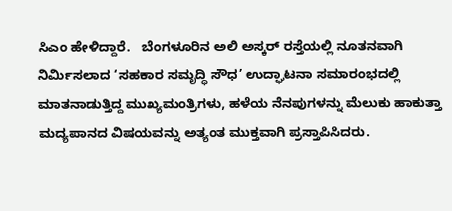ಸಿಎಂ ಹೇಳಿದ್ದಾರೆ.   ಬೆಂಗಳೂರಿನ ಅಲಿ ಅಸ್ಕರ್ ರಸ್ತೆಯಲ್ಲಿ ನೂತನವಾಗಿ ನಿರ್ಮಿಸಲಾದ ‘ಸಹಕಾರ ಸಮೃದ್ಧಿ ಸೌಧ’ ಉದ್ಘಾಟನಾ ಸಮಾರಂಭದಲ್ಲಿ ಮಾತನಾಡುತ್ತಿದ್ದ ಮುಖ್ಯಮಂತ್ರಿಗಳು, ಹಳೆಯ ನೆನಪುಗಳನ್ನು ಮೆಲುಕು ಹಾಕುತ್ತಾ ಮದ್ಯಪಾನದ ವಿಷಯವನ್ನು ಅತ್ಯಂತ ಮುಕ್ತವಾಗಿ ಪ್ರಸ್ತಾಪಿಸಿದರು.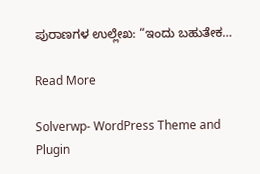ಪುರಾಣಗಳ ಉಲ್ಲೇಖ: “ಇಂದು ಬಹುತೇಕ…

Read More

Solverwp- WordPress Theme and Plugin